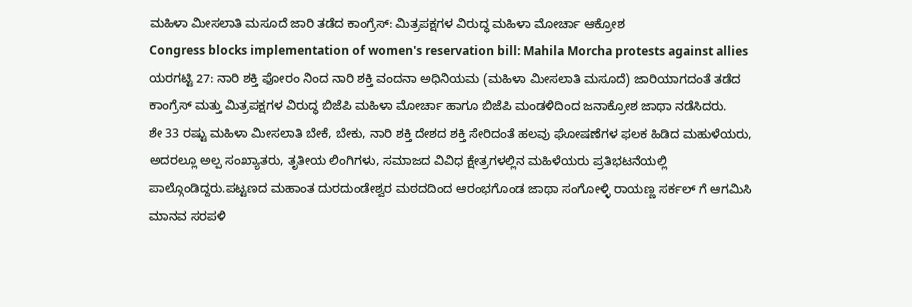ಮಹಿಳಾ ಮೀಸಲಾತಿ ಮಸೂದೆ ಜಾರಿ ತಡೆದ ಕಾಂಗ್ರೆಸ್: ಮಿತ್ರಪಕ್ಷಗಳ ವಿರುದ್ಧ ಮಹಿಳಾ ಮೋರ್ಚಾ ಆಕ್ರೋಶ
Congress blocks implementation of women's reservation bill: Mahila Morcha protests against allies
ಯರಗಟ್ಟಿ 27: ನಾರಿ ಶಕ್ತಿ ಫೋರಂ ನಿಂದ ನಾರಿ ಶಕ್ತಿ ವಂದನಾ ಅಧಿನಿಯಮ (ಮಹಿಳಾ ಮೀಸಲಾತಿ ಮಸೂದೆ) ಜಾರಿಯಾಗದಂತೆ ತಡೆದ ಕಾಂಗ್ರೆಸ್ ಮತ್ತು ಮಿತ್ರಪಕ್ಷಗಳ ವಿರುದ್ಧ ಬಿಜೆಪಿ ಮಹಿಳಾ ಮೋರ್ಚಾ ಹಾಗೂ ಬಿಜೆಪಿ ಮಂಡಳಿದಿಂದ ಜನಾಕ್ರೋಶ ಜಾಥಾ ನಡೆಸಿದರು.
ಶೇ 33 ರಷ್ಟು ಮಹಿಳಾ ಮೀಸಲಾತಿ ಬೇಕೆ, ಬೇಕು, ನಾರಿ ಶಕ್ತಿ ದೇಶದ ಶಕ್ತಿ ಸೇರಿದಂತೆ ಹಲವು ಘೋಷಣೆಗಳ ಫಲಕ ಹಿಡಿದ ಮಹುಳೆಯರು, ಅದರಲ್ಲೂ ಅಲ್ಪ ಸಂಖ್ಯಾತರು, ತೃತೀಯ ಲಿಂಗಿಗಳು, ಸಮಾಜದ ವಿವಿಧ ಕ್ಷೇತ್ರಗಳಲ್ಲಿನ ಮಹಿಳೆಯರು ಪ್ರತಿಭಟನೆಯಲ್ಲಿ ಪಾಲ್ಗೊಂಡಿದ್ದರು.ಪಟ್ಟಣದ ಮಹಾಂತ ದುರದುಂಡೇಶ್ವರ ಮಠದದಿಂದ ಆರಂಭಗೊಂಡ ಜಾಥಾ ಸಂಗೋಳ್ಳಿ ರಾಯಣ್ಣ ಸರ್ಕಲ್ ಗೆ ಆಗಮಿಸಿ ಮಾನವ ಸರಪಳಿ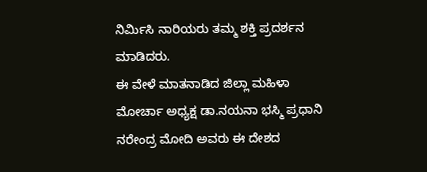ನಿರ್ಮಿಸಿ ನಾರಿಯರು ತಮ್ಮ ಶಕ್ತಿ ಪ್ರದರ್ಶನ ಮಾಡಿದರು.
ಈ ವೇಳೆ ಮಾತನಾಡಿದ ಜಿಲ್ಲಾ ಮಹಿಳಾ ಮೋರ್ಚಾ ಅಧ್ಯಕ್ಷ ಡಾ.ನಯನಾ ಭಸ್ಮಿ ಪ್ರಧಾನಿ ನರೇಂದ್ರ ಮೋದಿ ಅವರು ಈ ದೇಶದ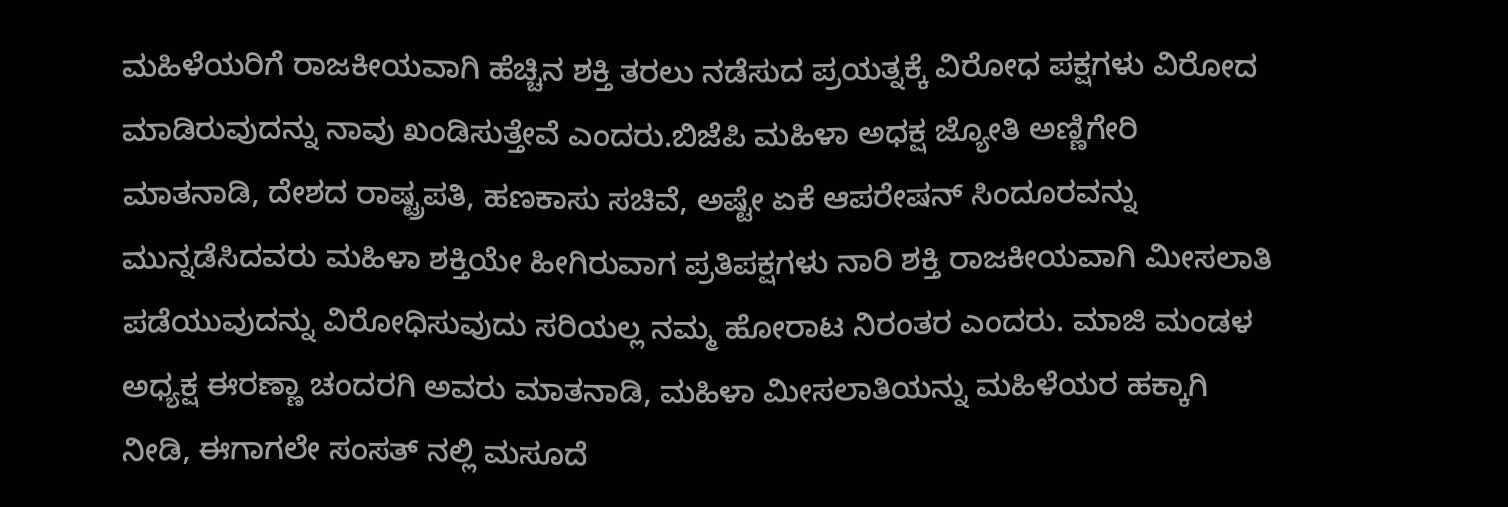ಮಹಿಳೆಯರಿಗೆ ರಾಜಕೀಯವಾಗಿ ಹೆಚ್ಚಿನ ಶಕ್ತಿ ತರಲು ನಡೆಸುದ ಪ್ರಯತ್ನಕ್ಕೆ ವಿರೋಧ ಪಕ್ಷಗಳು ವಿರೋದ ಮಾಡಿರುವುದನ್ನು ನಾವು ಖಂಡಿಸುತ್ತೇವೆ ಎಂದರು.ಬಿಜೆಪಿ ಮಹಿಳಾ ಅಧಕ್ಷ ಜ್ಯೋತಿ ಅಣ್ಣಿಗೇರಿ ಮಾತನಾಡಿ, ದೇಶದ ರಾಷ್ಟ್ರಪತಿ, ಹಣಕಾಸು ಸಚಿವೆ, ಅಷ್ಟೇ ಏಕೆ ಆಪರೇಷನ್ ಸಿಂದೂರವನ್ನು ಮುನ್ನಡೆಸಿದವರು ಮಹಿಳಾ ಶಕ್ತಿಯೇ ಹೀಗಿರುವಾಗ ಪ್ರತಿಪಕ್ಷಗಳು ನಾರಿ ಶಕ್ತಿ ರಾಜಕೀಯವಾಗಿ ಮೀಸಲಾತಿ ಪಡೆಯುವುದನ್ನು ವಿರೋಧಿಸುವುದು ಸರಿಯಲ್ಲ ನಮ್ಮ ಹೋರಾಟ ನಿರಂತರ ಎಂದರು. ಮಾಜಿ ಮಂಡಳ ಅಧ್ಯಕ್ಷ ಈರಣ್ಣಾ ಚಂದರಗಿ ಅವರು ಮಾತನಾಡಿ, ಮಹಿಳಾ ಮೀಸಲಾತಿಯನ್ನು ಮಹಿಳೆಯರ ಹಕ್ಕಾಗಿ ನೀಡಿ, ಈಗಾಗಲೇ ಸಂಸತ್ ನಲ್ಲಿ ಮಸೂದೆ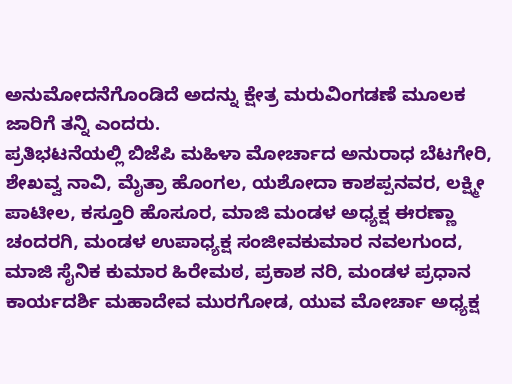ಅನುಮೋದನೆಗೊಂಡಿದೆ ಅದನ್ನು ಕ್ಷೇತ್ರ ಮರುವಿಂಗಡಣೆ ಮೂಲಕ ಜಾರಿಗೆ ತನ್ನಿ ಎಂದರು.
ಪ್ರತಿಭಟನೆಯಲ್ಲಿ ಬಿಜೆಪಿ ಮಹಿಳಾ ಮೋರ್ಚಾದ ಅನುರಾಧ ಬೆಟಗೇರಿ, ಶೇಖವ್ವ ನಾವಿ, ಮೈತ್ರಾ ಹೊಂಗಲ, ಯಶೋದಾ ಕಾಶಪ್ಪನವರ, ಲಕ್ಷ್ಮೀ ಪಾಟೀಲ, ಕಸ್ತೂರಿ ಹೊಸೂರ, ಮಾಜಿ ಮಂಡಳ ಅಧ್ಯಕ್ಷ ಈರಣ್ಣಾ ಚಂದರಗಿ, ಮಂಡಳ ಉಪಾಧ್ಯಕ್ಷ ಸಂಜೀವಕುಮಾರ ನವಲಗುಂದ, ಮಾಜಿ ಸೈನಿಕ ಕುಮಾರ ಹಿರೇಮಠ, ಪ್ರಕಾಶ ನರಿ, ಮಂಡಳ ಪ್ರಧಾನ ಕಾರ್ಯದರ್ಶಿ ಮಹಾದೇವ ಮುರಗೋಡ, ಯುವ ಮೋರ್ಚಾ ಅಧ್ಯಕ್ಷ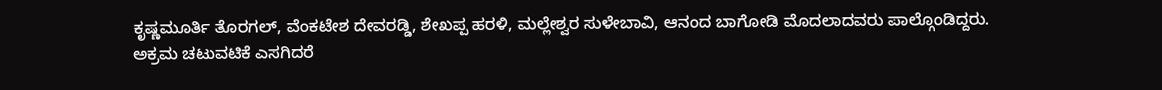ಕೃಷ್ಣಮೂರ್ತಿ ತೊರಗಲ್, ವೆಂಕಟೇಶ ದೇವರಡ್ಡಿ, ಶೇಖಪ್ಪ ಹರಳಿ, ಮಲ್ಲೇಶ್ವರ ಸುಳೇಬಾವಿ, ಆನಂದ ಬಾಗೋಡಿ ಮೊದಲಾದವರು ಪಾಲ್ಗೊಂಡಿದ್ದರು.
ಅಕ್ರಮ ಚಟುವಟಿಕೆ ಎಸಗಿದರೆ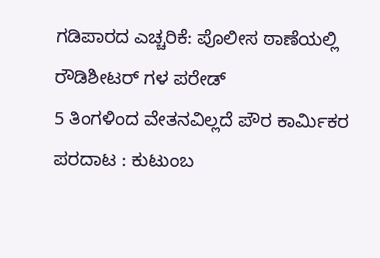ಗಡಿಪಾರದ ಎಚ್ಚರಿಕೆ: ಪೊಲೀಸ ಠಾಣೆಯಲ್ಲಿ ರೌಡಿಶೀಟರ್ ಗಳ ಪರೇಡ್
5 ತಿಂಗಳಿಂದ ವೇತನವಿಲ್ಲದೆ ಪೌರ ಕಾರ್ಮಿಕರ ಪರದಾಟ : ಕುಟುಂಬ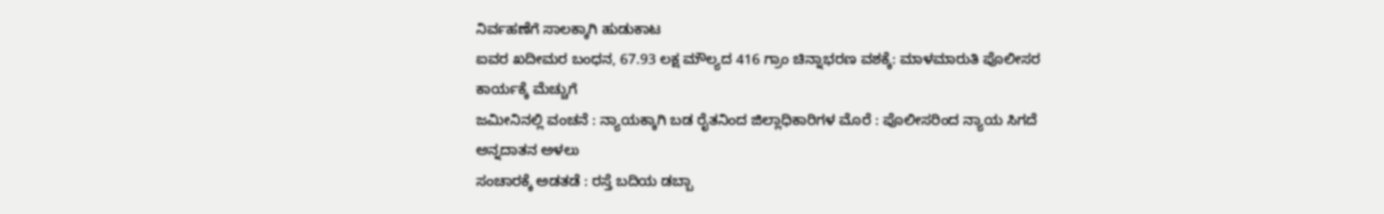ನಿರ್ವಹಣೆಗೆ ಸಾಲಕ್ಕಾಗಿ ಹುಡುಕಾಟ
ಐವರ ಖದೀಮರ ಬಂಧನ, 67.93 ಲಕ್ಷ ಮೌಲ್ಯದ 416 ಗ್ರಾಂ ಚಿನ್ನಾಭರಣ ವಶಕ್ಕೆ: ಮಾಳಮಾರುತಿ ಪೊಲೀಸರ ಕಾರ್ಯಕ್ಕೆ ಮೆಚ್ಚುಗೆ
ಜಮೀನಿನಲ್ಲಿ ವಂಚನೆ : ನ್ಯಾಯಕ್ಕಾಗಿ ಬಡ ರೈತನಿಂದ ಜಿಲ್ಲಾಧಿಕಾರಿಗಳ ಮೊರೆ : ಪೊಲೀಸರಿಂದ ನ್ಯಾಯ ಸಿಗದೆ ಅನ್ನದಾತನ ಅಳಲು
ಸಂಚಾರಕ್ಕೆ ಅಡತಡೆ : ರಸ್ತೆ ಬದಿಯ ಡಬ್ಬಾ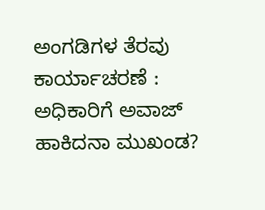ಅಂಗಡಿಗಳ ತೆರವು ಕಾರ್ಯಾಚರಣೆ : ಅಧಿಕಾರಿಗೆ ಅವಾಜ್ ಹಾಕಿದನಾ ಮುಖಂಡ?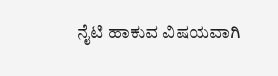ನೈಟಿ ಹಾಕುವ ವಿಷಯವಾಗಿ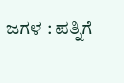ಜಗಳ : ಪತ್ನಿಗೆ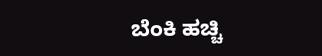ಬೆಂಕಿ ಹಚ್ಚಿ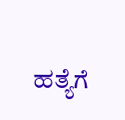ಹತ್ಯೆಗೆ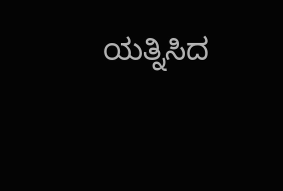ಯತ್ನಿಸಿದ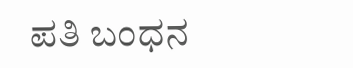ಪತಿ ಬಂಧನ